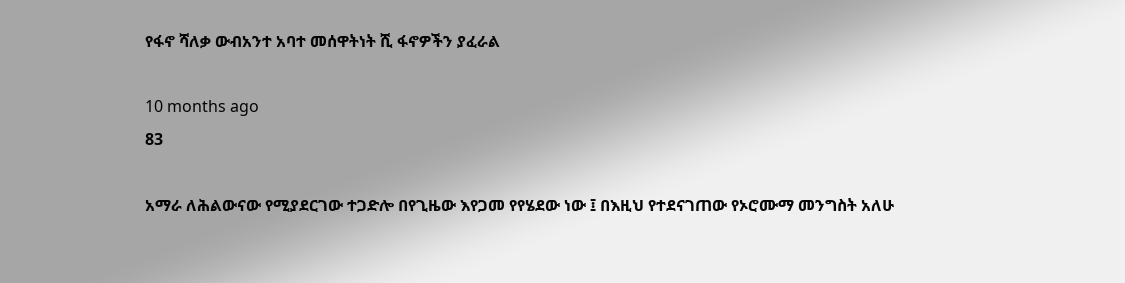የፋኖ ሻለቃ ውብአንተ አባተ መሰዋትነት ሺ ፋኖዎችን ያፈራል

10 months ago
83

አማራ ለሕልውናው የሚያደርገው ተጋድሎ በየጊዜው እየጋመ የየሄደው ነው ፤ በእዚህ የተደናገጠው የኦሮሙማ መንግስት አለሁ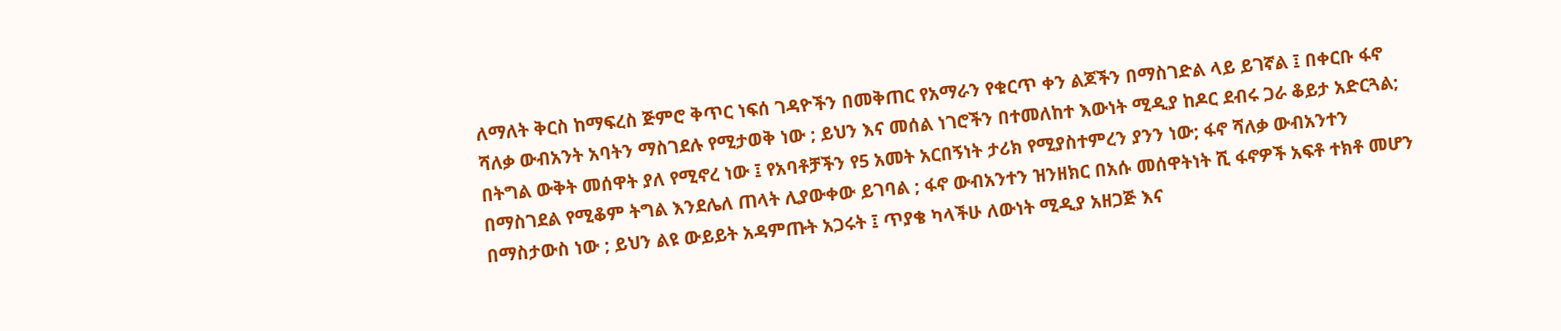ለማለት ቅርስ ከማፍረስ ጅምሮ ቅጥር ነፍሰ ገዳዮችን በመቅጠር የአማራን የቁርጥ ቀን ልጆችን በማስገድል ላይ ይገኛል ፤ በቀርቡ ፋኖ ሻለቃ ውብአንት አባትን ማስገደሉ የሚታወቅ ነው ; ይህን እና መሰል ነገሮችን በተመለከተ እውነት ሚዲያ ከዶር ደብሩ ጋራ ቆይታ አድርጓል; በትግል ውቅት መሰዋት ያለ የሚኖረ ነው ፤ የአባቶቻችን የ5 አመት አርበኝነት ታሪክ የሚያስተምረን ያንን ነው; ፋኖ ሻለቃ ውብአንተን በማስገደል የሚቆም ትግል እንደሌለ ጠላት ሊያውቀው ይገባል ; ፋኖ ውብአንተን ዝንዘክር በአሱ መሰዋትነት ሺ ፋኖዎች አፍቶ ተክቶ መሆን በማስታውስ ነው ; ይህን ልዩ ውይይት አዳምጡት አጋሩት ፤ ጥያቄ ካላችሁ ለውነት ሚዲያ አዘጋጅ እና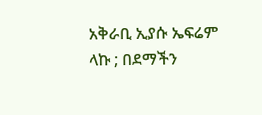አቅራቢ ኢያሱ ኤፍሬም ላኩ ; በደማችን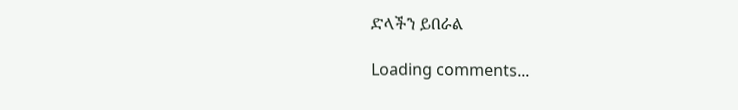ድላችን ይበራል

Loading comments...